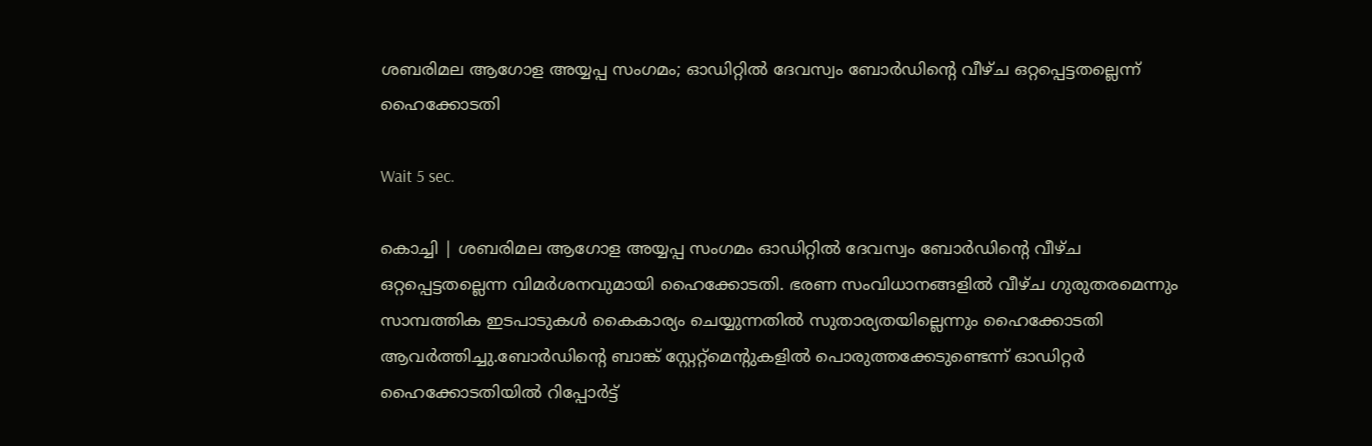ശബരിമല ആഗോള അയ്യപ്പ സംഗമം; ഓഡിറ്റില്‍ ദേവസ്വം ബോര്‍ഡിന്റെ വീഴ്ച ഒറ്റപ്പെട്ടതല്ലെന്ന് ഹൈക്കോടതി

Wait 5 sec.

കൊച്ചി | ശബരിമല ആഗോള അയ്യപ്പ സംഗമം ഓഡിറ്റില്‍ ദേവസ്വം ബോര്‍ഡിന്റെ വീഴ്ച ഒറ്റപ്പെട്ടതല്ലെന്ന വിമര്‍ശനവുമായി ഹൈക്കോടതി. ഭരണ സംവിധാനങ്ങളില്‍ വീഴ്ച ഗുരുതരമെന്നും സാമ്പത്തിക ഇടപാടുകള്‍ കൈകാര്യം ചെയ്യുന്നതില്‍ സുതാര്യതയില്ലെന്നും ഹൈക്കോടതി ആവര്‍ത്തിച്ചു.ബോര്‍ഡിന്റെ ബാങ്ക് സ്റ്റേറ്റ്മെന്റുകളില്‍ പൊരുത്തക്കേടുണ്ടെന്ന് ഓഡിറ്റര്‍ ഹൈക്കോടതിയില്‍ റിപ്പോര്‍ട്ട്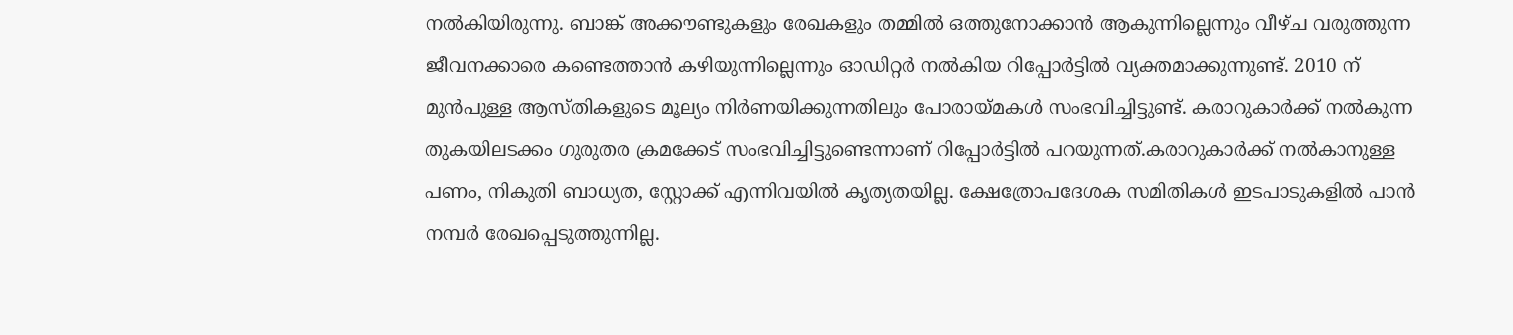നല്‍കിയിരുന്നു. ബാങ്ക് അക്കൗണ്ടുകളും രേഖകളും തമ്മില്‍ ഒത്തുനോക്കാന്‍ ആകുന്നില്ലെന്നും വീഴ്ച വരുത്തുന്ന ജീവനക്കാരെ കണ്ടെത്താന്‍ കഴിയുന്നില്ലെന്നും ഓഡിറ്റര്‍ നല്‍കിയ റിപ്പോര്‍ട്ടില്‍ വ്യക്തമാക്കുന്നുണ്ട്. 2010 ന് മുന്‍പുള്ള ആസ്തികളുടെ മൂല്യം നിര്‍ണയിക്കുന്നതിലും പോരായ്മകള്‍ സംഭവിച്ചിട്ടുണ്ട്. കരാറുകാര്‍ക്ക് നല്‍കുന്ന തുകയിലടക്കം ഗുരുതര ക്രമക്കേട് സംഭവിച്ചിട്ടുണ്ടെന്നാണ് റിപ്പോര്‍ട്ടില്‍ പറയുന്നത്.കരാറുകാര്‍ക്ക് നല്‍കാനുള്ള പണം, നികുതി ബാധ്യത, സ്റ്റോക്ക് എന്നിവയില്‍ കൃത്യതയില്ല. ക്ഷേത്രോപദേശക സമിതികള്‍ ഇടപാടുകളില്‍ പാന്‍ നമ്പര്‍ രേഖപ്പെടുത്തുന്നില്ല.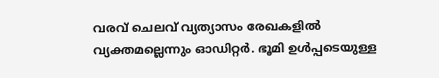വരവ് ചെലവ് വ്യത്യാസം രേഖകളില്‍ വ്യക്തമല്ലെന്നും ഓഡിറ്റര്‍. ഭൂമി ഉള്‍പ്പടെയുള്ള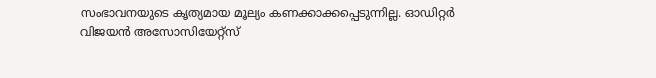സംഭാവനയുടെ കൃത്യമായ മൂല്യം കണക്കാക്കപ്പെടുന്നില്ല. ഓഡിറ്റര്‍ വിജയന്‍ അസോസിയേറ്റ്സ്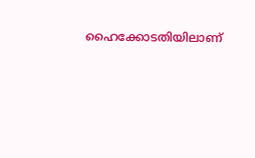ഹൈക്കോടതിയിലാണ്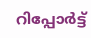റിപ്പോര്‍ട്ട്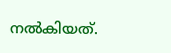നല്‍കിയത്.